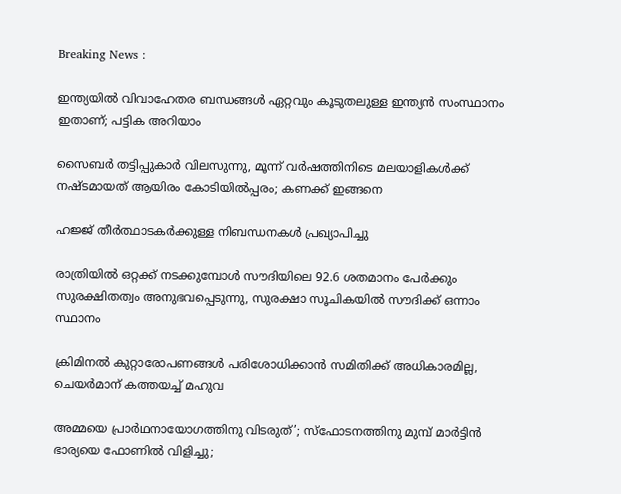Breaking News :

ഇന്ത്യയില്‍ വിവാഹേതര ബന്ധങ്ങള്‍ ഏറ്റവും കൂടുതലുള്ള ഇന്ത്യന്‍ സംസ്ഥാനം ഇതാണ്; പട്ടിക അറിയാം

സൈബര്‍ തട്ടിപ്പുകാര്‍ വിലസുന്നു, മൂന്ന് വര്‍ഷത്തിനിടെ മലയാളികള്‍ക്ക് നഷ്ടമായത് ആയിരം കോടിയില്‍പ്പരം; കണക്ക് ഇങ്ങനെ

ഹജ്ജ് തീർത്ഥാടകർക്കുള്ള നിബന്ധനകൾ പ്രഖ്യാപിച്ചു

രാത്രിയിൽ ഒറ്റക്ക് നടക്കുമ്പോൾ സൗദിയിലെ 92.6 ശതമാനം പേർക്കും സുരക്ഷിതത്വം അനുഭവപ്പെടുന്നു, സുരക്ഷാ സൂചികയിൽ സൗദിക്ക് ഒന്നാം സ്ഥാനം

ക്രിമിനല്‍ കുറ്റാരോപണങ്ങള്‍ പരിശോധിക്കാന്‍ സമിതിക്ക്‌ അധികാരമില്ല, ചെയര്‍മാന്‌ കത്തയച്ച് മഹുവ

അമ്മയെ പ്രാര്‍ഥനായോഗത്തിനു വിടരുത്’; സ്‌ഫോടനത്തിനു മുമ്പ് മാര്‍ട്ടിന്‍ ഭാര്യയെ ഫോണില്‍ വിളിച്ചു;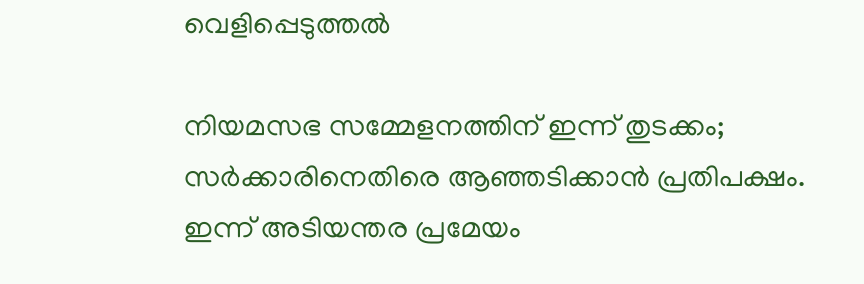വെളിപ്പെടുത്തല്‍

നിയമസഭ സമ്മേളനത്തിന് ഇന്ന് തുടക്കം; സർക്കാരിനെതിരെ ആഞ്ഞടിക്കാൻ പ്രതിപക്ഷം. ഇന്ന് അടിയന്തര പ്രമേയം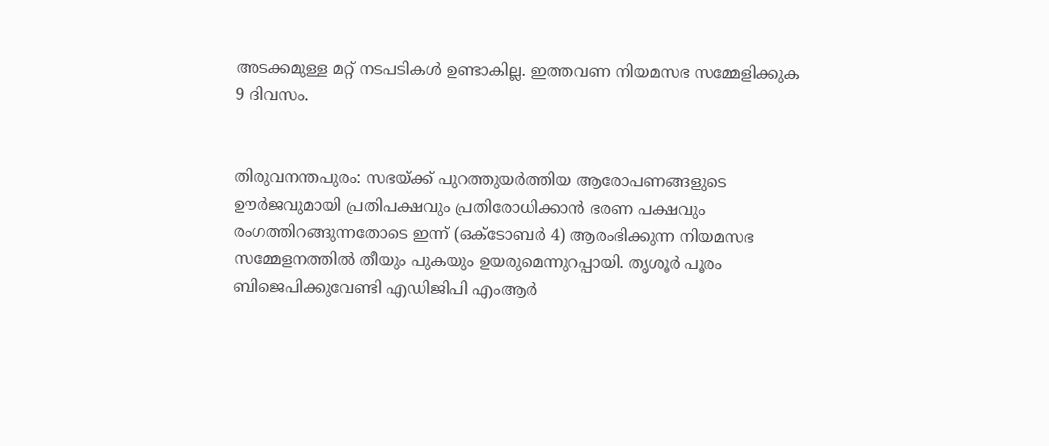അടക്കമുള്ള മറ്റ് നടപടികൾ ഉണ്ടാകില്ല. ഇത്തവണ നിയമസഭ സമ്മേളിക്കുക 9 ദിവസം.


തിരുവനന്തപുരം: സഭയ്ക്ക് പുറത്തുയര്‍ത്തിയ ആരോപണങ്ങളുടെ ഊര്‍ജവുമായി പ്രതിപക്ഷവും പ്രതിരോധിക്കാന്‍ ഭരണ പക്ഷവും രംഗത്തിറങ്ങുന്നതോടെ ഇന്ന് (ഒക്ടോബര്‍ 4) ആരംഭിക്കുന്ന നിയമസഭ സമ്മേളനത്തില്‍ തീയും പുകയും ഉയരുമെന്നുറപ്പായി. തൃശൂര്‍ പൂരം ബിജെപിക്കുവേണ്ടി എഡിജിപി എംആര്‍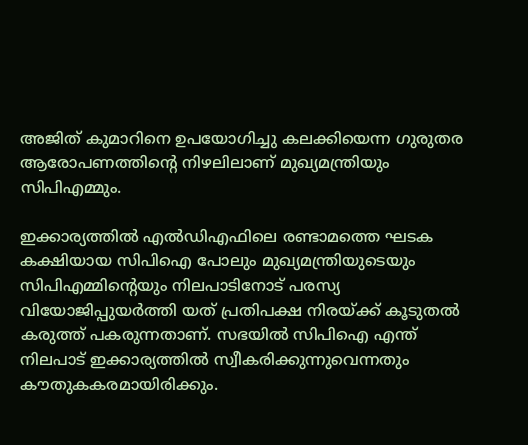അജിത് കുമാറിനെ ഉപയോഗിച്ചു കലക്കിയെന്ന ഗുരുതര ആരോപണത്തിൻ്റെ നിഴലിലാണ് മുഖ്യമന്ത്രിയും സിപിഎമ്മും.

ഇക്കാര്യത്തില്‍ എല്‍ഡിഎഫിലെ രണ്ടാമത്തെ ഘടക കക്ഷിയായ സിപിഐ പോലും മുഖ്യമന്ത്രിയുടെയും സിപിഎമ്മിൻ്റെയും നിലപാടിനോട് പരസ്യ വിയോജിപ്പുയര്‍ത്തി യത് പ്രതിപക്ഷ നിരയ്ക്ക് കൂടുതല്‍ കരുത്ത് പകരുന്നതാണ്. സഭയില്‍ സിപിഐ എന്ത് നിലപാട് ഇക്കാര്യത്തില്‍ സ്വീകരിക്കുന്നുവെന്നതും കൗതുകകരമായിരിക്കും.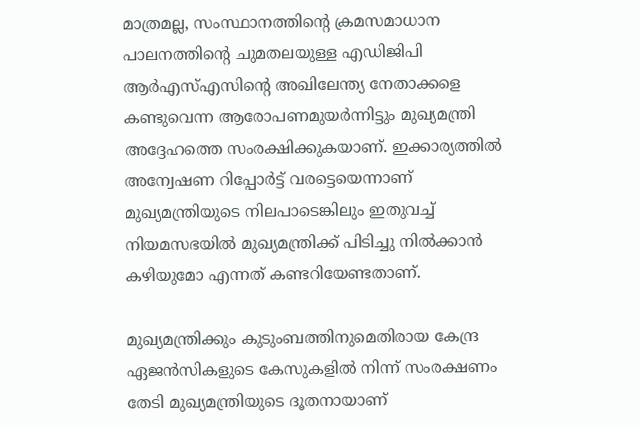മാത്രമല്ല, സംസ്ഥാനത്തിൻ്റെ ക്രമസമാധാന പാലനത്തിൻ്റെ ചുമതലയുള്ള എഡിജിപി ആര്‍എസ്എസിൻ്റെ അഖിലേന്ത്യ നേതാക്കളെ കണ്ടുവെന്ന ആരോപണമുയര്‍ന്നിട്ടും മുഖ്യമന്ത്രി അദ്ദേഹത്തെ സംരക്ഷിക്കുകയാണ്. ഇക്കാര്യത്തില്‍ അന്വേഷണ റിപ്പോര്‍ട്ട് വരട്ടെയെന്നാണ് മുഖ്യമന്ത്രിയുടെ നിലപാടെങ്കിലും ഇതുവച്ച് നിയമസഭയില്‍ മുഖ്യമന്ത്രിക്ക് പിടിച്ചു നില്‍ക്കാന്‍ കഴിയുമോ എന്നത് കണ്ടറിയേണ്ടതാണ്.

മുഖ്യമന്ത്രിക്കും കുടുംബത്തിനുമെതിരായ കേന്ദ്ര ഏജന്‍സികളുടെ കേസുകളില്‍ നിന്ന് സംരക്ഷണം തേടി മുഖ്യമന്ത്രിയുടെ ദൂതനായാണ്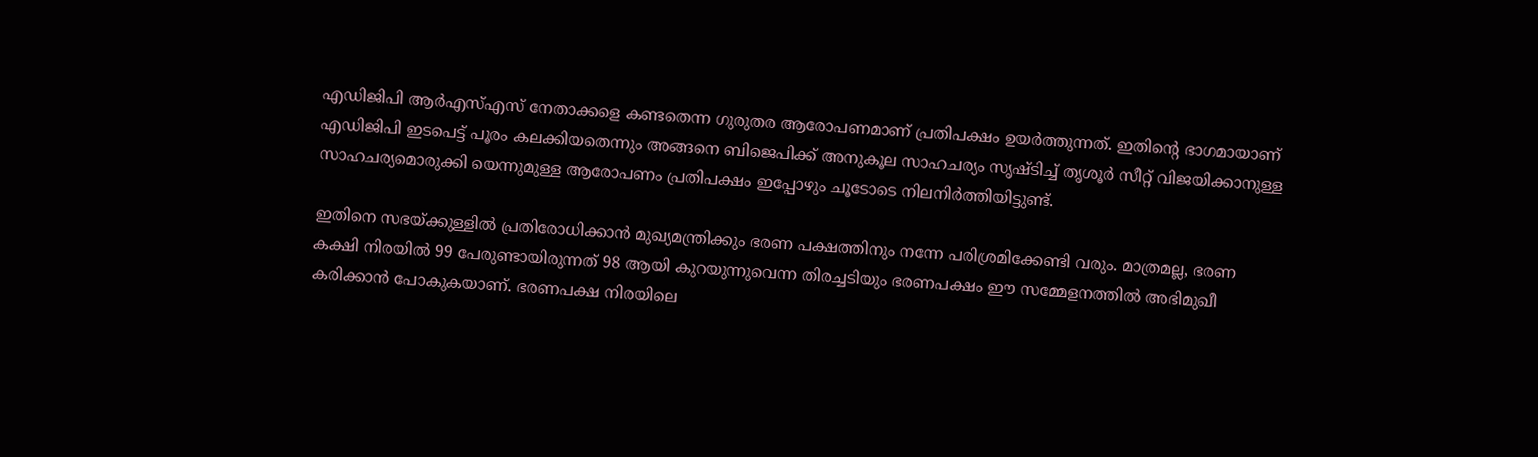എഡിജിപി ആര്‍എസ്എസ് നേതാക്കളെ കണ്ടതെന്ന ഗുരുതര ആരോപണമാണ് പ്രതിപക്ഷം ഉയര്‍ത്തുന്നത്. ഇതിൻ്റെ ഭാഗമായാണ് എഡിജിപി ഇടപെട്ട് പൂരം കലക്കിയതെന്നും അങ്ങനെ ബിജെപിക്ക് അനുകൂല സാഹചര്യം സൃഷ്‌ടിച്ച് തൃശൂര്‍ സീറ്റ് വിജയിക്കാനുള്ള സാഹചര്യമൊരുക്കി യെന്നുമുള്ള ആരോപണം പ്രതിപക്ഷം ഇപ്പോഴും ചൂടോടെ നിലനിര്‍ത്തിയിട്ടുണ്ട്.

ഇതിനെ സഭയ്ക്കുള്ളില്‍ പ്രതിരോധിക്കാന്‍ മുഖ്യമന്ത്രിക്കും ഭരണ പക്ഷത്തിനും നന്നേ പരിശ്രമിക്കേണ്ടി വരും. മാത്രമല്ല, ഭരണ കക്ഷി നിരയില്‍ 99 പേരുണ്ടായിരുന്നത് 98 ആയി കുറയുന്നുവെന്ന തിരച്ചടിയും ഭരണപക്ഷം ഈ സമ്മേളനത്തില്‍ അഭിമുഖീ കരിക്കാന്‍ പോകുകയാണ്. ഭരണപക്ഷ നിരയിലെ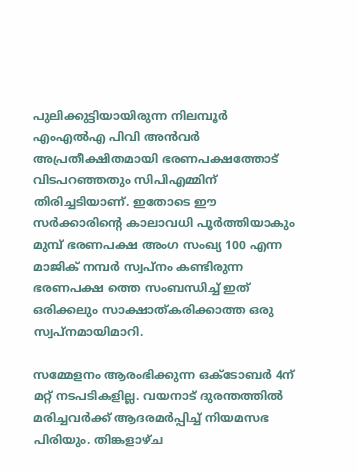പുലിക്കുട്ടിയായിരുന്ന നിലമ്പൂര്‍ എംഎല്‍എ പിവി അന്‍വര്‍ അപ്രതീക്ഷിതമായി ഭരണപക്ഷത്തോട് വിടപറഞ്ഞതും സിപിഎമ്മിന് തിരിച്ചടിയാണ്. ഇതോടെ ഈ സര്‍ക്കാരിൻ്റെ കാലാവധി പൂര്‍ത്തിയാകും മുമ്പ് ഭരണപക്ഷ അംഗ സംഖ്യ 100 എന്ന മാജിക് നമ്പര്‍ സ്വപ്‌നം കണ്ടിരുന്ന ഭരണപക്ഷ ത്തെ സംബന്ധിച്ച് ഇത് ഒരിക്കലും സാക്ഷാത്കരിക്കാത്ത ഒരു സ്വപ്‌നമായിമാറി.

സമ്മേളനം ആരംഭിക്കുന്ന ഒക്ടോബര്‍ 4ന് മറ്റ് നടപടികളില്ല. വയനാട് ദുരന്തത്തില്‍ മരിച്ചവര്‍ക്ക് ആദരമര്‍പ്പിച്ച് നിയമസഭ പിരിയും. തിങ്കളാഴ്‌ച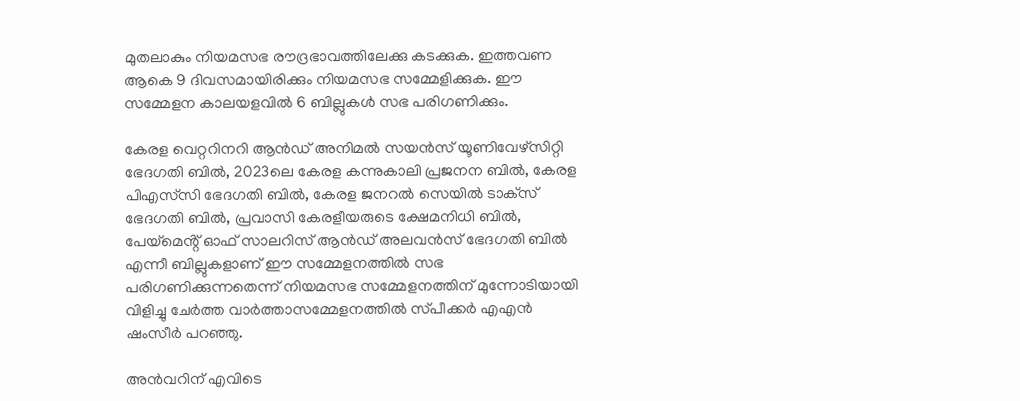മുതലാകും നിയമസഭ രൗദ്രഭാവത്തിലേക്കു കടക്കുക. ഇത്തവണ ആകെ 9 ദിവസമായിരിക്കും നിയമസഭ സമ്മേളിക്കുക. ഈ സമ്മേളന കാലയളവില്‍ 6 ബില്ലുകള്‍ സഭ പരിഗണിക്കും.

കേരള വെറ്ററിനറി ആന്‍ഡ് അനിമല്‍ സയന്‍സ് യൂണിവേഴ്‌സിറ്റി ഭേദഗതി ബില്‍, 2023ലെ കേരള കന്നുകാലി പ്രജനന ബില്‍, കേരള പിഎസ്‌സി ഭേദഗതി ബില്‍, കേരള ജനറല്‍ സെയില്‍ ടാക്‌സ് ഭേദഗതി ബില്‍, പ്രവാസി കേരളീയരുടെ ക്ഷേമനിധി ബില്‍, പേയ്‌മെൻ്റ് ഓഫ് സാലറിസ് ആന്‍ഡ് അലവന്‍സ് ഭേദഗതി ബില്‍ എന്നീ ബില്ലുകളാണ് ഈ സമ്മേളനത്തില്‍ സഭ പരിഗണിക്കുന്നതെന്ന് നിയമസഭ സമ്മേളനത്തിന് മുന്നോടിയായി വിളിച്ചു ചേര്‍ത്ത വാര്‍ത്താസമ്മേളനത്തില്‍ സ്‌പീക്കര്‍ എഎന്‍ ഷംസീര്‍ പറഞ്ഞു.

അന്‍വറിന് എവിടെ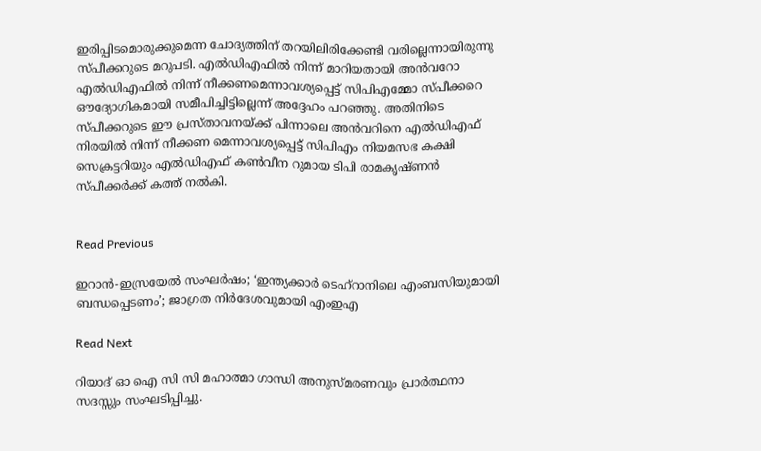ഇരിപ്പിടമൊരുക്കുമെന്ന ചോദ്യത്തിന് തറയിലിരിക്കേണ്ടി വരില്ലെന്നായിരുന്നു സ്‌പീക്കറുടെ മറുപടി. എല്‍ഡിഎഫില്‍ നിന്ന് മാറിയതായി അന്‍വറോ എല്‍ഡിഎഫില്‍ നിന്ന് നീക്കണമെന്നാവശ്യപ്പെട്ട് സിപിഎമ്മോ സ്‌പീക്കറെ ഔദ്യോഗികമായി സമീപിച്ചിട്ടില്ലെന്ന് അദ്ദേഹം പറഞ്ഞു. അതിനിടെ സ്‌പീക്കറുടെ ഈ പ്രസ്‌താവനയ്ക്ക് പിന്നാലെ അന്‍വറിനെ എല്‍ഡിഎഫ് നിരയില്‍ നിന്ന് നീക്കണ മെന്നാവശ്യപ്പെട്ട് സിപിഎം നിയമസഭ കക്ഷി സെക്രട്ടറിയും എല്‍ഡിഎഫ് കണ്‍വീന റുമായ ടിപി രാമകൃഷ്‌ണന്‍ സ്‌പീക്കര്‍ക്ക് കത്ത് നല്‍കി.


Read Previous

ഇറാന്‍-ഇസ്രയേല്‍ സംഘർഷം; ‘ഇന്ത്യക്കാര്‍ ടെഹ്‌റാനിലെ എംബസിയുമായി ബന്ധപ്പെടണം’; ജാഗ്രത നിര്‍ദേശവുമായി എംഇഎ

Read Next

റിയാദ് ഓ ഐ സി സി മഹാത്മാ ഗാന്ധി അനുസ്മരണവും പ്രാര്‍ത്ഥനാ സദസ്സും സംഘടിപ്പിച്ചു.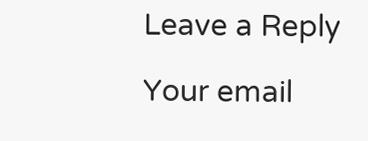Leave a Reply

Your email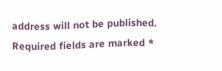address will not be published. Required fields are marked *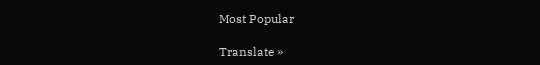Most Popular

Translate »